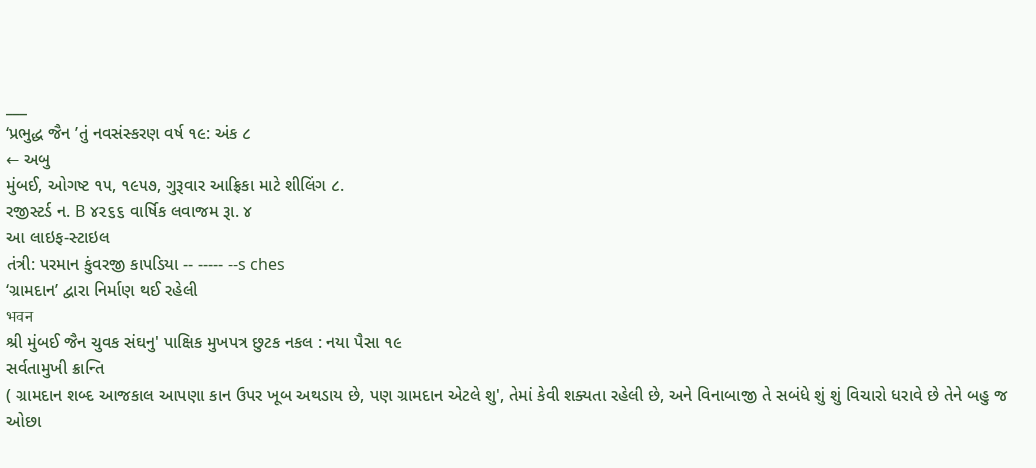___
‘પ્રભુદ્ધ જૈન ’તું નવસંસ્કરણ વર્ષ ૧૯: અંક ૮
← અબુ
મુંબઈ, ઓગષ્ટ ૧૫, ૧૯૫૭, ગુરૂવાર આફ્રિકા માટે શીલિંગ ૮.
રજીસ્ટર્ડ ન. B ૪૨૬૬ વાર્ષિક લવાજમ રૂા. ૪
આ લાઇફ-સ્ટાઇલ
તંત્રી: પરમાન કુંવરજી કાપડિયા -- ----- --s ches
‘ગ્રામદાન’ દ્વારા નિર્માણ થઈ રહેલી
भवन
શ્રી મુંબઈ જૈન ચુવક સંઘનુ' પાક્ષિક મુખપત્ર છુટક નકલ : નયા પૈસા ૧૯
સર્વતામુખી ક્રાન્તિ
( ગ્રામદાન શબ્દ આજકાલ આપણા કાન ઉપર ખૂબ અથડાય છે, પણ ગ્રામદાન એટલે શુ', તેમાં કેવી શક્યતા રહેલી છે, અને વિનાબાજી તે સબંધે શું શું વિચારો ધરાવે છે તેને બહુ જ ઓછા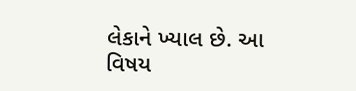લેકાને ખ્યાલ છે. આ વિષય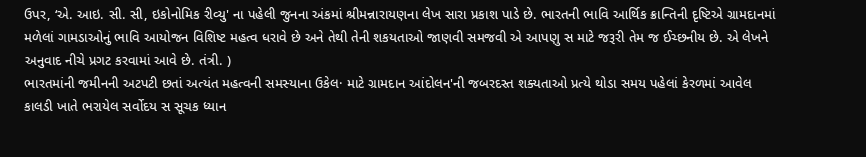ઉપર, ‘એ. આઇ. સી. સી, ઇકોનોમિક રીવ્યુ' ના પહેલી જુનના અંકમાં શ્રીમન્નારાયણના લેખ સારા પ્રકાશ પાડે છે. ભારતની ભાવિ આર્થિક ક્રાન્તિની દૃષ્ટિએ ગ્રામદાનમાં મળેલાં ગામડાઓનું ભાવિ આયોજન વિશિષ્ટ મહત્વ ધરાવે છે અને તેથી તેની શકયતાઓ જાણવી સમજવી એ આપણુ સ માટે જરૂરી તેમ જ ઈચ્છનીય છે. એ લેખને અનુવાદ નીચે પ્રગટ કરવામાં આવે છે. તંત્રી. )
ભારતમાંની જમીનની અટપટી છતાં અત્યંત મહત્વની સમસ્યાના ઉકેલ· માટે ગ્રામદાન આંદોલન'ની જબરદસ્ત શક્યતાઓ પ્રત્યે થોડા સમય પહેલાં કેરળમાં આવેલ કાલડી ખાતે ભરાયેલ સર્વોદય સ સૂચક ધ્યાન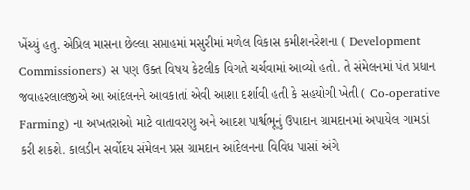ખેંચ્યું હતુ. એપ્રિલ માસના છેલ્લા સપ્તાહમાં મસુરીમાં મળેલ વિકાસ કમીશનરેશના ( Development Commissioners) સ પણ ઉક્ત વિષય કેટલીક વિગતે ચર્ચવામાં આવ્યો હતો. તે સંમેલનમાં પંત પ્રધાન જવાહરલાલજીએ આ આંદલનને આવકાતાં એવી આશા દર્શાવી હતી કે સહયોગી ખેતી ( Co-operative Farming) ના અખતરાઓ માટે વાતાવરણુ અને આદશ પાર્શ્વભૂનું ઉપાદાન ગ્રામદાનમાં અપાયેલ ગામડાં કરી શકશે. કાલડીન સર્વોદય સંમેલન પ્રસ ગ્રામદાન આંદેલનના વિવિધ પાસાં અંગે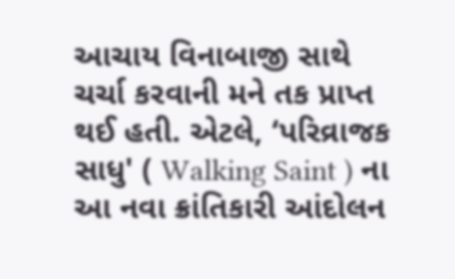આચાય વિનાબાજી સાથે ચર્ચા કરવાની મને તક પ્રાપ્ત થઈ હતી. એટલે, ‘પરિવ્રાજક સાધુ' ( Walking Saint ) ના આ નવા ક્રાંતિકારી આંદોલન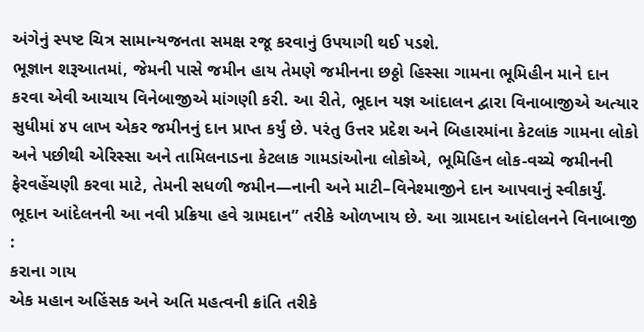અંગેનું સ્પષ્ટ ચિત્ર સામાન્યજનતા સમક્ષ રજૂ કરવાનું ઉપયાગી થઈ પડશે.
ભૂજ્ઞાન શરૂઆતમાં, જેમની પાસે જમીન હાય તેમણે જમીનના છઠ્ઠો હિસ્સા ગામના ભૂમિહીન માને દાન કરવા એવી આચાય વિનેબાજીએ માંગણી કરી. આ રીતે, ભૂદાન યજ્ઞ આંદાલન દ્વારા વિનાબાજીએ અત્યાર સુધીમાં ૪૫ લાખ એકર જમીનનું દાન પ્રાપ્ત કર્યું છે. પરંતુ ઉત્તર પ્રદેશ અને બિહારમાંના કેટલાંક ગામના લોકો અને પછીથી એરિસ્સા અને તામિલનાડના કેટલાક ગામડાંઓના લોકોએ, ભૂમિહિન લોક-વચ્ચે જમીનની ફેરવહેંચણી કરવા માટે, તેમની સધળી જમીન—નાની અને માટી–વિનેશ્માજીને દાન આપવાનું સ્વીકાર્યું. ભૂદાન આંદેલનની આ નવી પ્રક્રિયા હવે ગ્રામદાન” તરીકે ઓળખાય છે. આ ગ્રામદાન આંદોલનને વિનાબાજી
:
કરાના ગાય
એક મહાન અહિંસક અને અતિ મહત્વની ક્રાંતિ તરીકે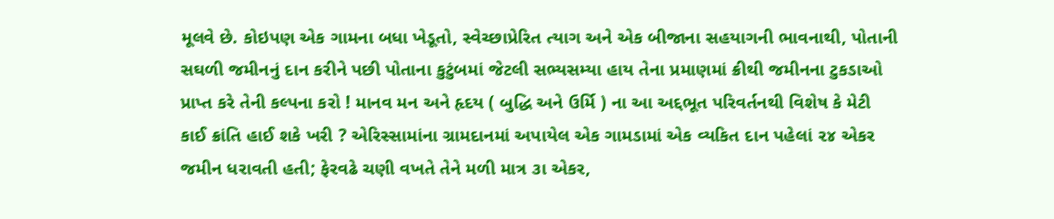મૂલવે છે. કોઇપણ એક ગામના બધા ખેડૂતો, સ્વેચ્છાપ્રેરિત ત્યાગ અને એક બીજાના સહયાગની ભાવનાથી, પોતાની સઘળી જમીનનું દાન કરીને પછી પોતાના કુટુંબમાં જેટલી સભ્યસમ્યા હાય તેના પ્રમાણમાં ક્રીથી જમીનના ટુકડાઓ પ્રાપ્ત કરે તેની કલ્પના કરો ! માનવ મન અને હૃદય ( બુદ્ધિ અને ઉર્મિ ) ના આ અદ્દભૂત પરિવર્તનથી વિશેષ કે મેટી કાઈ ક્રાંતિ હાઈ શકે ખરી ? એરિસ્સામાંના ગ્રામદાનમાં અપાયેલ એક ગામડામાં એક વ્યકિત દાન પહેલાં ૨૪ એકર જમીન ધરાવતી હતી; ફેરવઢે ચણી વખતે તેને મળી માત્ર ૩ા એકર,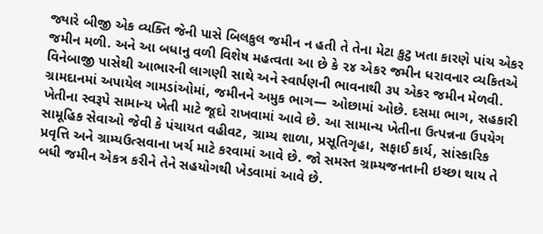જ્યારે બીજી એક વ્યક્તિ જેની પાસે બિલકુલ જમીન ન હતી તે તેના મેટા કુટુ ખતા કારણે પાંચ એકર જમીન મળી. અને આ બધાનુ વળી વિશેષ મહત્વતા આ છે કે ૨૪ એકર જમીન ધરાવનાર વ્યકિતએ
વિનેબાજી પાસેથી આભારની લાગણી સાથે અને સ્વાર્પણની ભાવનાથી ૩૫ એકર જમીન મેળવી.
ગ્રામદાનમાં અપાયેલ ગામડાંઓમાં, જમીનને અમુક ભાગ— ઓછામાં ઓછે. દસમા ભાગ, સહકારી ખેતીના સ્વરૂપે સામાન્ય ખેતી માટે જૂદો રાખવામાં આવે છે. આ સામાન્ય ખેતીના ઉત્પન્નના ઉપયેગ સામૂહિક સેવાઓ જેવી કે પંચાયત વહીવટ, ગ્રામ્ય શાળા, પ્રસૂતિગૃહા, સફાઈ કાર્ય, સાંસ્કારિક પ્રવૃત્તિ અને ગ્રામ્યઉત્સવાના ખર્ચ માટે કરવામાં આવે છે. જો સમસ્ત ગ્રામ્યજનતાની ઇચ્છા થાય તે બધી જમીન એકત્ર કરીને તેને સહયોગથી ખેડવામાં આવે છે.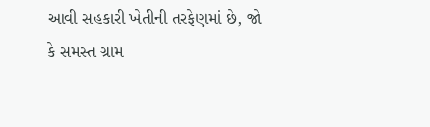આવી સહકારી ખેતીની તરફેણમાં છે, જો કે સમસ્ત ગ્રામ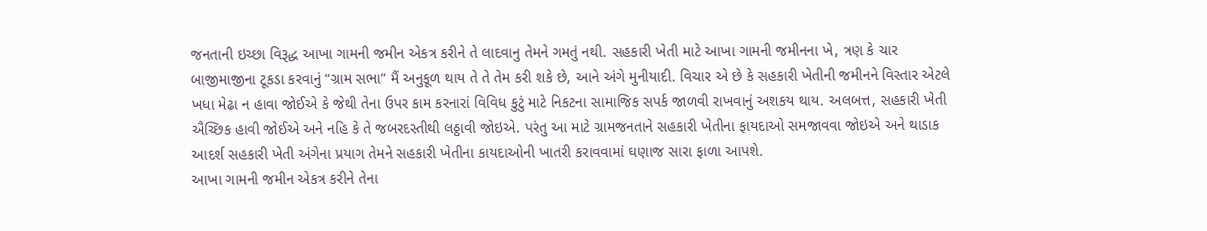જનતાની ઇચ્છા વિરૂદ્ધ આખા ગામની જમીન એકત્ર કરીને તે લાદવાનુ તેમને ગમતું નથી. સહકારી ખેતી માટે આખા ગામની જમીનના ખે, ત્રણ કે ચાર બાજીમાજીના ટૂકડા કરવાનું “ગ્રામ સભા” મૈં અનુકૂળ થાય તે તે તેમ કરી શકે છે, આને અંગે મુનીયાદી. વિચાર એ છે કે સહકારી ખેતીની જમીનને વિસ્તાર એટલે ખધા મેઢા ન હાવા જોઈએ કે જેથી તેના ઉપર કામ કરનારાં વિવિધ કુટું માટે નિકટના સામાજિક સપર્ક જાળવી રાખવાનું અશકય થાય. અલબત્ત, સહકારી ખેતી ઐચ્છિક હાવી જોઈએ અને નહિ કે તે જબરદસ્તીથી લઠ્ઠાવી જોઇએ. પરંતુ આ માટે ગ્રામજનતાને સહકારી ખેતીના ફાયદાઓ સમજાવવા જોઇએ અને થાડાક આદર્શ સહકારી ખેતી અંગેના પ્રયાગ તેમને સહકારી ખેતીના કાયદાઓની ખાતરી કરાવવામાં ઘણાજ સારા ફાળા આપશે.
આખા ગામની જમીન એકત્ર કરીને તેના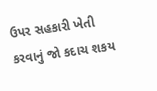ઉપર સહકારી ખેતી કરવાનું જો કદાચ શકય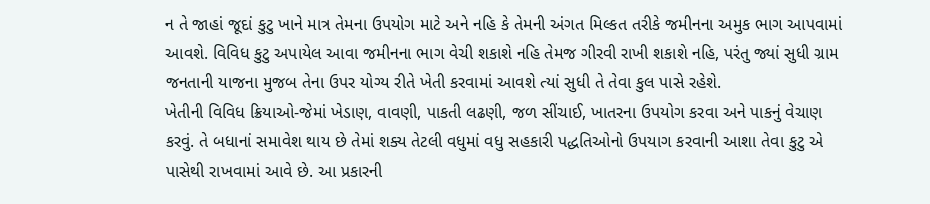ન તે જાહાં જૂદાં કુટુ ખાને માત્ર તેમના ઉપયોગ માટે અને નહિ કે તેમની અંગત મિલ્કત તરીકે જમીનના અમુક ભાગ આપવામાં આવશે. વિવિધ કુટુ અપાયેલ આવા જમીનના ભાગ વેચી શકાશે નહિ તેમજ ગીરવી રાખી શકાશે નહિ, પરંતુ જ્યાં સુધી ગ્રામ જનતાની યાજના મુજબ તેના ઉપર યોગ્ય રીતે ખેતી કરવામાં આવશે ત્યાં સુધી તે તેવા કુલ પાસે રહેશે.
ખેતીની વિવિધ ક્રિયાઓ-જેમાં ખેડાણ, વાવણી, પાકતી લઢણી, જળ સીંચાઈ, ખાતરના ઉપયોગ કરવા અને પાકનું વેચાણ કરવું. તે બધાનાં સમાવેશ થાય છે તેમાં શક્ય તેટલી વધુમાં વધુ સહકારી પદ્ધતિઓનો ઉપયાગ કરવાની આશા તેવા કુટુ એ પાસેથી રાખવામાં આવે છે. આ પ્રકારની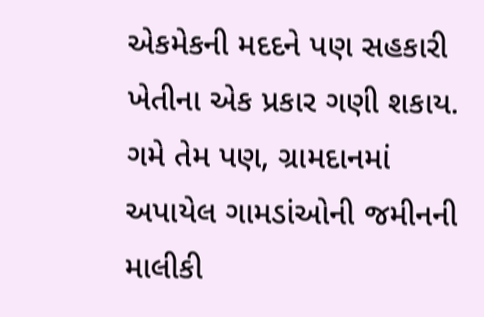એકમેકની મદદને પણ સહકારી ખેતીના એક પ્રકાર ગણી શકાય. ગમે તેમ પણ, ગ્રામદાનમાં અપાયેલ ગામડાંઓની જમીનની માલીકી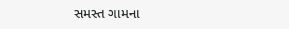સમસ્ત ગામના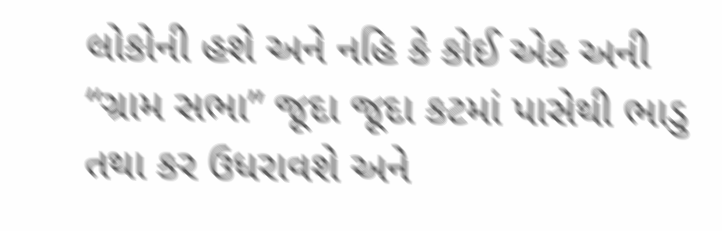લોકોની હશે અને નહિ કે કોઈ એક અની “ગ્રામ સભા” જૂદા જૂદા કટમાં પાસેથી ભાડુ તથા કર ઉધરાવશે અને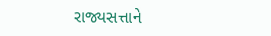રાજ્યસત્તાને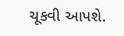ચૂકવી આપશે.